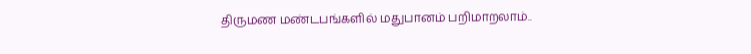திருமண மண்டபங்களில் மதுபானம் பறிமாறலாம்..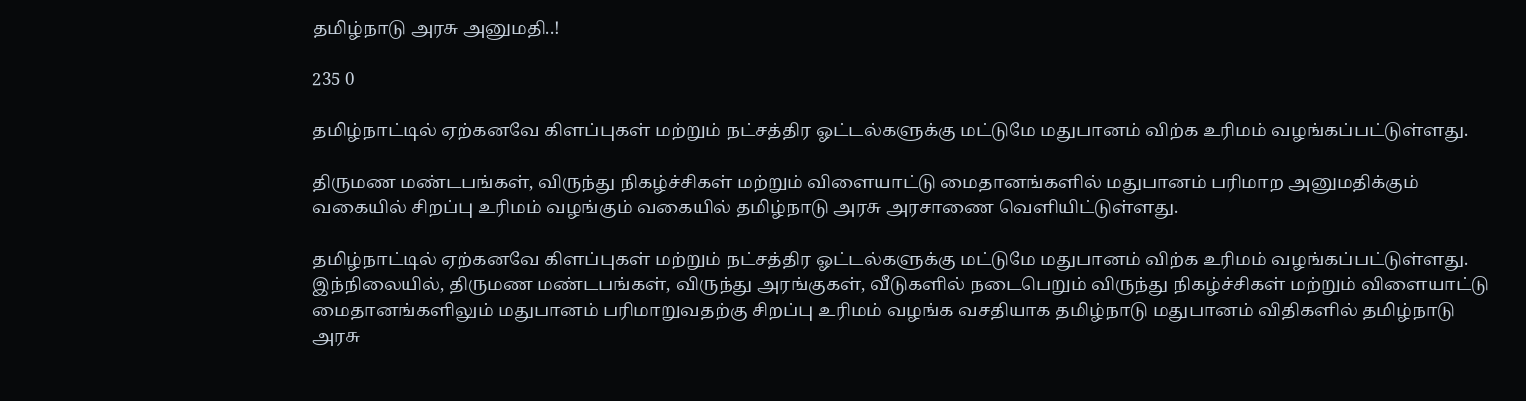தமிழ்நாடு அரசு அனுமதி..!

235 0

தமிழ்நாட்டில் ஏற்கனவே கிளப்புகள் மற்றும் நட்சத்திர ஓட்டல்களுக்கு மட்டுமே மதுபானம் விற்க உரிமம் வழங்கப்பட்டுள்ளது.

திருமண மண்டபங்கள், விருந்து நிகழ்ச்சிகள் மற்றும் விளையாட்டு மைதானங்களில் மதுபானம் பரிமாற அனுமதிக்கும் வகையில் சிறப்பு உரிமம் வழங்கும் வகையில் தமிழ்நாடு அரசு அரசாணை வெளியிட்டுள்ளது.

தமிழ்நாட்டில் ஏற்கனவே கிளப்புகள் மற்றும் நட்சத்திர ஓட்டல்களுக்கு மட்டுமே மதுபானம் விற்க உரிமம் வழங்கப்பட்டுள்ளது. இந்நிலையில், திருமண மண்டபங்கள், விருந்து அரங்குகள், வீடுகளில் நடைபெறும் விருந்து நிகழ்ச்சிகள் மற்றும் விளையாட்டு மைதானங்களிலும் மதுபானம் பரிமாறுவதற்கு சிறப்பு உரிமம் வழங்க வசதியாக தமிழ்நாடு மதுபானம் விதிகளில் தமிழ்நாடு அரசு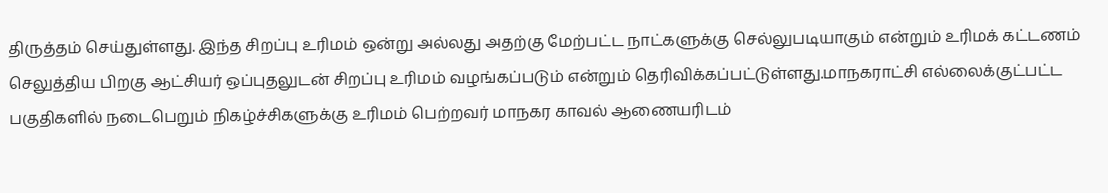திருத்தம் செய்துள்ளது. இந்த சிறப்பு உரிமம் ஒன்று அல்லது அதற்கு மேற்பட்ட நாட்களுக்கு செல்லுபடியாகும் என்றும் உரிமக் கட்டணம் செலுத்திய பிறகு ஆட்சியர் ஒப்புதலுடன் சிறப்பு உரிமம் வழங்கப்படும் என்றும் தெரிவிக்கப்பட்டுள்ளது.மாநகராட்சி எல்லைக்குட்பட்ட பகுதிகளில் நடைபெறும் நிகழ்ச்சிகளுக்கு உரிமம் பெற்றவர் மாநகர காவல் ஆணையரிடம்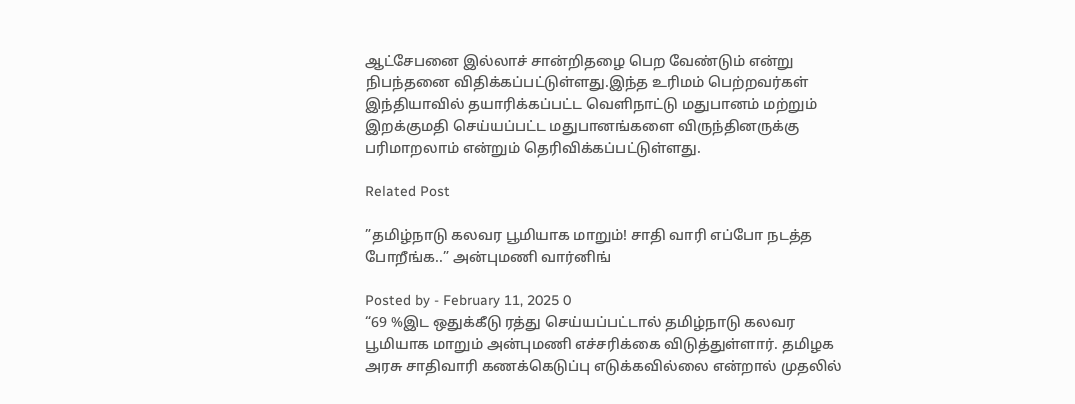ஆட்சேபனை இல்லாச் சான்றிதழை பெற வேண்டும் என்று நிபந்தனை விதிக்கப்பட்டுள்ளது.இந்த உரிமம் பெற்றவர்கள் இந்தியாவில் தயாரிக்கப்பட்ட வெளிநாட்டு மதுபானம் மற்றும் இறக்குமதி செய்யப்பட்ட மதுபானங்களை விருந்தினருக்கு பரிமாறலாம் என்றும் தெரிவிக்கப்பட்டுள்ளது.

Related Post

”தமிழ்நாடு கலவர பூமியாக மாறும்! சாதி வாரி எப்போ நடத்த போறீங்க..” அன்புமணி வார்னிங்

Posted by - February 11, 2025 0
“69 %இட ஒதுக்கீடு ரத்து செய்யப்பட்டால் தமிழ்நாடு கலவர பூமியாக மாறும் அன்புமணி எச்சரிக்கை விடுத்துள்ளார். தமிழக அரசு சாதிவாரி கணக்கெடுப்பு எடுக்கவில்லை என்றால் முதலில்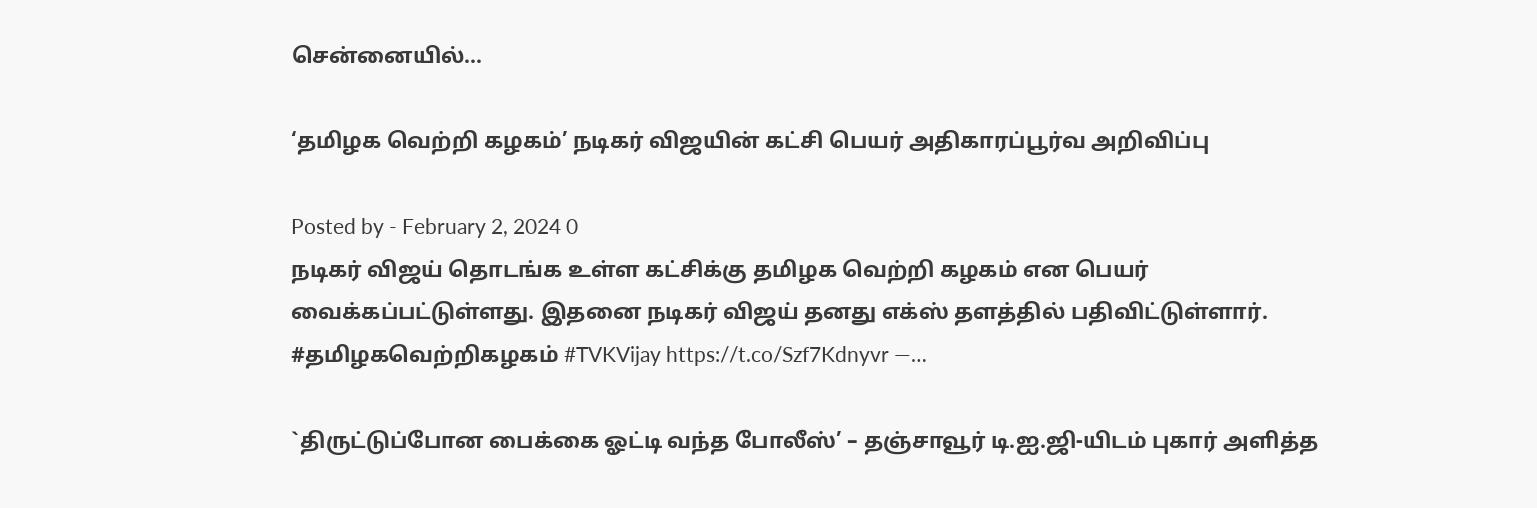சென்னையில்…

‘தமிழக வெற்றி கழகம்’ நடிகர் விஜயின் கட்சி பெயர் அதிகாரப்பூர்வ அறிவிப்பு

Posted by - February 2, 2024 0
நடிகர் விஜய் தொடங்க உள்ள கட்சிக்கு தமிழக வெற்றி கழகம் என பெயர் வைக்கப்பட்டுள்ளது. இதனை நடிகர் விஜய் தனது எக்ஸ் தளத்தில் பதிவிட்டுள்ளார். #தமிழகவெற்றிகழகம் #TVKVijay https://t.co/Szf7Kdnyvr —…

`திருட்டுப்போன பைக்கை ஓட்டி வந்த போலீஸ்’ – தஞ்சாவூர் டி.ஐ.ஜி-யிடம் புகார் அளித்த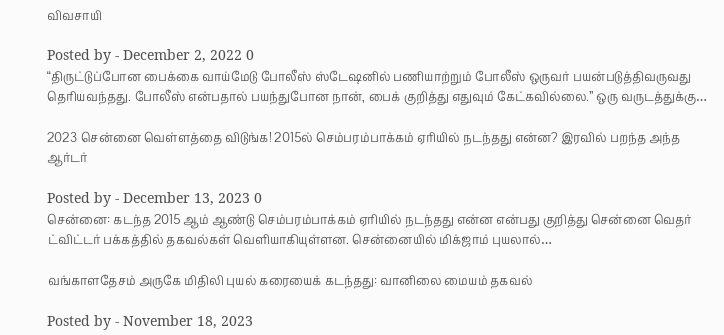விவசாயி

Posted by - December 2, 2022 0
“திருட்டுப்போன பைக்கை வாய்மேடு போலீஸ் ஸ்டேஷனில் பணியாற்றும் போலீஸ் ஒருவர் பயன்படுத்திவருவது தெரியவந்தது. போலீஸ் என்பதால் பயந்துபோன நான், பைக் குறித்து எதுவும் கேட்கவில்லை.” ஒரு வருடத்துக்கு…

2023 சென்னை வெள்ளத்தை விடுங்க! 2015ல் செம்பரம்பாக்கம் ஏரியில் நடந்தது என்ன? இரவில் பறந்த அந்த ஆர்டர்

Posted by - December 13, 2023 0
சென்னை: கடந்த 2015 ஆம் ஆண்டு செம்பரம்பாக்கம் ஏரியில் நடந்தது என்ன என்பது குறித்து சென்னை வெதர் ட்விட்டர் பக்கத்தில் தகவல்கள் வெளியாகியுள்ளன. சென்னையில் மிக்ஜாம் புயலால்…

வங்காளதேசம் அருகே மிதிலி புயல் கரையைக் கடந்தது: வானிலை மையம் தகவல்

Posted by - November 18, 2023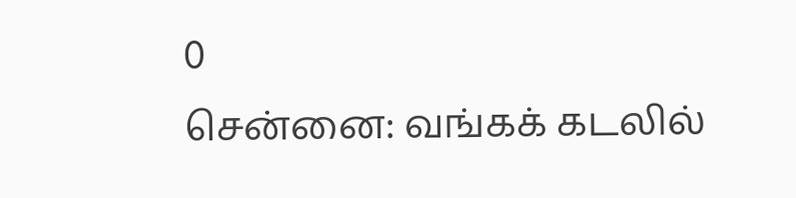0
சென்னை: வங்கக் கடலில்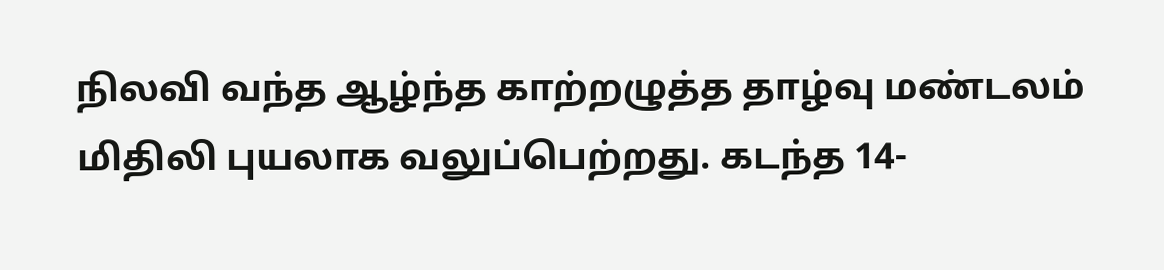நிலவி வந்த ஆழ்ந்த காற்றழுத்த தாழ்வு மண்டலம் மிதிலி புயலாக வலுப்பெற்றது. கடந்த 14-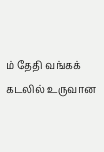ம் தேதி வங்கக் கடலில் உருவான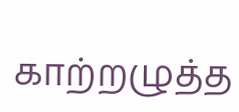காற்றழுத்த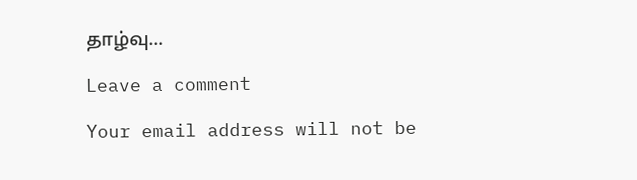தாழ்வு…

Leave a comment

Your email address will not be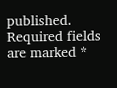published. Required fields are marked *